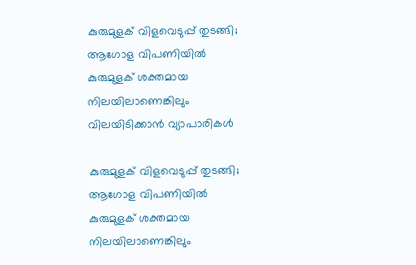കുരുമുളക് വിളവെടുപ്പ് തുടങ്ങി; ആഗോള വിപണിയിൽ കുരുമുളക്‌ ശക്തമായ നിലയിലാണെങ്കിലും വിലയിടിക്കാൻ വ്യാപാരികൾ

കുരുമുളക് വിളവെടുപ്പ് തുടങ്ങി; ആഗോള വിപണിയിൽ കുരുമുളക്‌ ശക്തമായ നിലയിലാണെങ്കിലും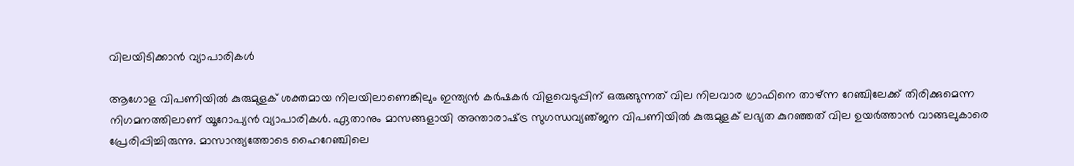വിലയിടിക്കാൻ വ്യാപാരികൾ

ആഗോള വിപണിയിൽ കുരുമുളക്‌ ശക്തമായ നിലയിലാണെങ്കിലും ഇന്ത്യൻ കർഷകർ വിളവെടുപ്പിന്‌ ഒരുങ്ങുന്നത്‌ വില നിലവാര ഗ്രാഫിനെ താഴ്‌ന്ന റേഞ്ചിലേക്ക്‌ തിരിക്കുമെന്ന നിഗമനത്തിലാണ്‌ യൂറോപ്യൻ വ്യാപാരികൾ. ഏതാനും മാസങ്ങളായി അന്താരാഷ്‌ട്ര സുഗന്ധവ്യഞ്‌ജന വിപണിയിൽ കുരുമുളക്‌ ലഭ്യത കുറഞ്ഞത്‌ വില ഉയർത്താൻ വാങ്ങലുകാരെ പ്രേരിപ്പിച്ചിരുന്നു. മാസാന്ത്യത്തോടെ ഹൈറേഞ്ചിലെ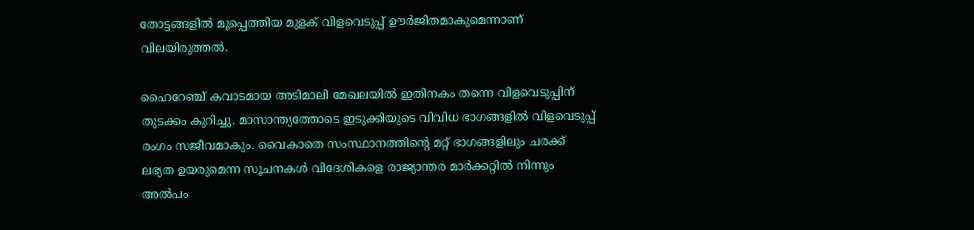തോട്ടങ്ങളിൽ മൂപ്പെത്തിയ മുളക്‌ വിളവെടുപ്പ്‌ ഊർജിതമാകുമെന്നാണ്‌ വിലയിരുത്തൽ.

ഹൈറേഞ്ച്‌ കവാടമായ അടിമാലി മേഖലയിൽ ഇതിനകം തന്നെ വിളവെടുപ്പിന്‌ തുടക്കം കുറിച്ചു. മാസാന്ത്യത്തോടെ ഇടുക്കിയുടെ വിവിധ ഭാഗങ്ങളിൽ വിളവെടുപ്പ്‌ രംഗം സജീവമാകും. വൈകാതെ സംസ്ഥാനത്തിന്റെ മറ്റ്‌ ഭാഗങ്ങളിലും ചരക്ക്‌ ലഭ്യത ഉയരുമെന്ന സൂചനകൾ വിദേശികളെ രാജ്യാന്തര മാർക്കറ്റിൽ നിന്നും അൽപം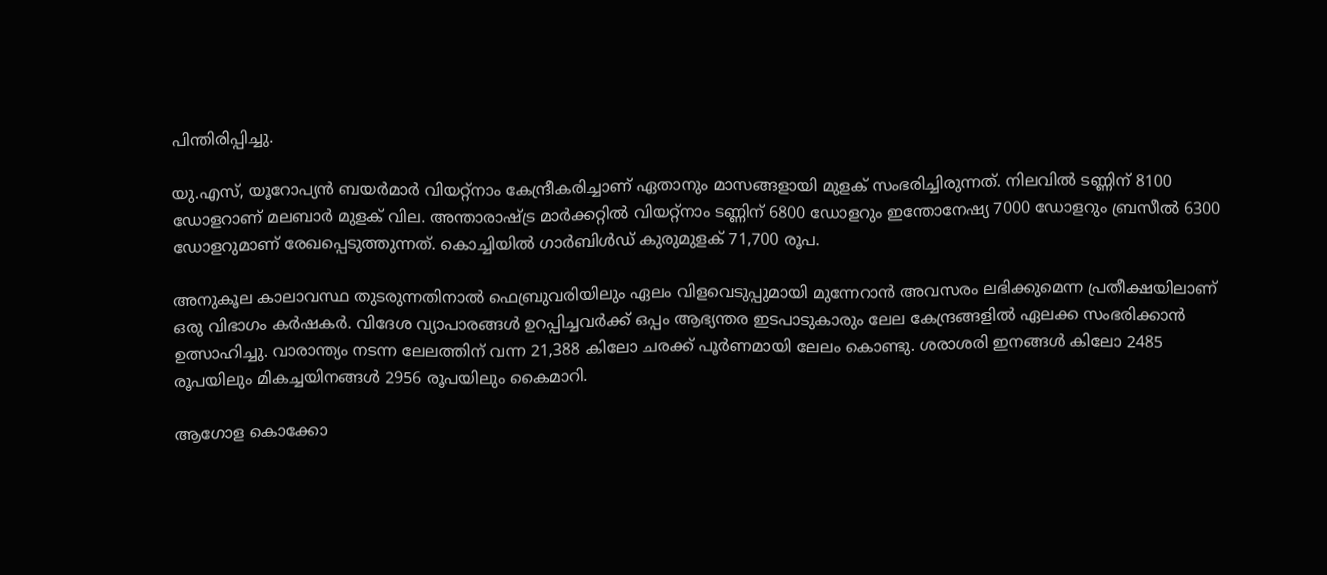പിന്തിരിപ്പിച്ചു.

യു.എസ്, യൂറോപ്യൻ ബയർമാർ വിയറ്റ്‌നാം കേന്ദ്രീകരിച്ചാണ്‌ ഏതാനും മാസങ്ങളായി മുളക്‌ സംഭരിച്ചിരുന്നത്‌. നിലവിൽ ടണ്ണിന്‌ 8100 ഡോളറാണ്‌ മലബാർ മുളക്‌ വില. അന്താരാഷ്‌‌ട്ര മാർക്കറ്റിൽ വിയറ്റ്‌നാം ടണ്ണിന്‌ 6800 ഡോളറും ഇന്തോനേഷ്യ 7000 ഡോളറും ബ്രസീൽ 6300 ഡോളറുമാണ്‌ രേഖപ്പെടുത്തുന്നത്‌. കൊച്ചിയിൽ ഗാർബിൾഡ്‌ കുരുമുളക്‌ 71,700 രൂപ.

അനുകൂല കാലാവസ്ഥ തുടരുന്നതിനാൽ ഫെബ്രുവരിയിലും ഏലം വിളവെടുപ്പുമായി മുന്നേറാൻ അവസരം ലഭിക്കുമെന്ന പ്രതീക്ഷയിലാണ്‌ ഒരു വിഭാഗം കർഷകർ. വിദേശ വ്യാപാരങ്ങൾ ഉറപ്പിച്ചവർക്ക്‌ ഒപ്പം ആഭ്യന്തര ഇടപാടുകാരും ലേല കേന്ദ്രങ്ങളിൽ ഏലക്ക സംഭരിക്കാൻ ഉത്സാഹിച്ചു. വാരാന്ത്യം നടന്ന ലേലത്തിന്‌ വന്ന 21,388 കിലോ ചരക്ക്‌ പൂർണമായി ലേലം കൊണ്ടു. ശരാശരി ഇനങ്ങൾ കിലോ 2485 രൂപയിലും മികച്ചയിനങ്ങൾ 2956 രൂപയിലും കൈമാറി.

ആഗോള കൊക്കോ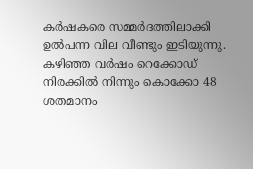കർഷകരെ സമ്മർദത്തിലാക്കി ഉൽപന്ന വില വീണ്ടും ഇടിയുന്നു. കഴിഞ്ഞ വർഷം റെക്കോഡ്‌ നിരക്കിൽ നിന്നും കൊക്കോ 48 ശതമാനം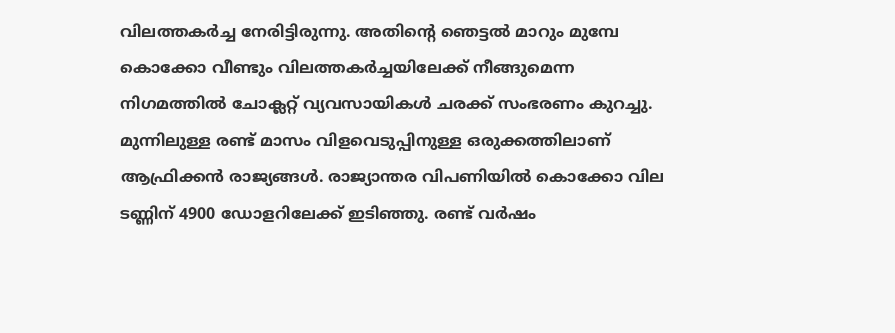വിലത്തകർച്ച നേരിട്ടിരുന്നു. അതിന്റെ ഞെട്ടൽ മാറും മുമ്പേ കൊക്കോ വീണ്ടും വിലത്തകർച്ചയിലേക്ക്‌ നീങ്ങുമെന്ന നിഗമത്തിൽ ചോക്ലറ്റ്‌ വ്യവസായികൾ ചരക്ക്‌ സംഭരണം കുറച്ചു. മുന്നിലുള്ള രണ്ട്‌ മാസം വിളവെടുപ്പിനുള്ള ഒരുക്കത്തിലാണ്‌ ആഫ്രിക്കൻ രാജ്യങ്ങൾ. രാജ്യാന്തര വിപണിയിൽ കൊക്കോ വില ടണ്ണിന്‌ 4900 ഡോളറിലേക്ക്‌ ഇടിഞ്ഞു. രണ്ട്‌ വർഷം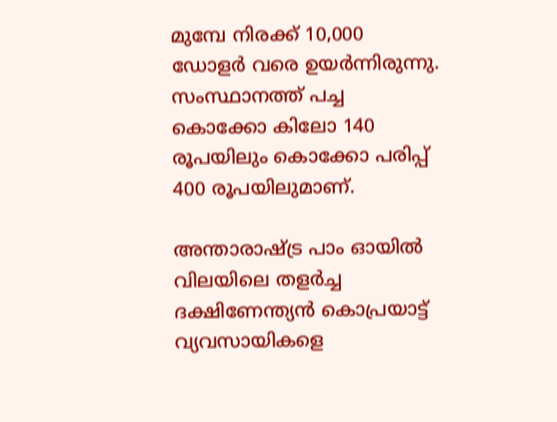മുമ്പേ നിരക്ക്‌ 10,000 ഡോളർ വരെ ഉയർന്നിരുന്നു. സംസ്ഥാനത്ത്‌ പച്ച കൊക്കോ കിലോ 140 രൂപയിലും കൊക്കോ പരിപ്പ്‌ 400 രൂപയിലുമാണ്‌.

അന്താരാഷ്‌ട്ര പാം ഓയിൽ വിലയിലെ തളർച്ച ദക്ഷിണേന്ത്യൻ കൊപ്രയാട്ട്‌ വ്യവസായികളെ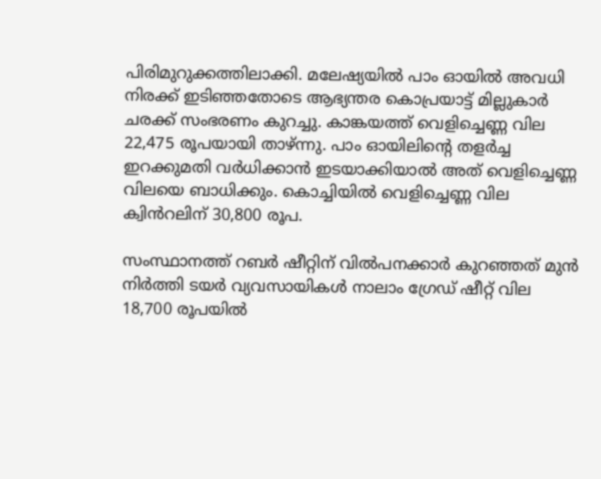പിരിമുറുക്കത്തിലാക്കി. മലേഷ്യയിൽ പാം ഓയിൽ അവധി നിരക്ക്‌ ഇടിഞ്ഞതോടെ ആഭ്യന്തര കൊപ്രയാട്ട്‌ മില്ലുകാർ ചരക്ക്‌ സംഭരണം കുറച്ചു. കാങ്കയത്ത്‌ വെളിച്ചെണ്ണ വില 22,475 രൂപയായി താഴ്‌ന്നു. പാം ഓയിലിന്റെ തളർച്ച ഇറക്കുമതി വർധിക്കാൻ ഇടയാക്കിയാൽ അത്‌ വെളിച്ചെണ്ണ വിലയെ ബാധിക്കും. കൊച്ചിയിൽ വെളിച്ചെണ്ണ വില ക്വിൻറലിന്‌ 30,800 രൂപ.

സംസ്ഥാനത്ത്‌ റബർ ഷീറ്റിന്‌ വിൽപനക്കാർ കുറഞ്ഞത്‌ മുൻ നിർത്തി ടയർ വ്യവസായികൾ നാലാം ഗ്രേഡ്‌ ഷീറ്റ്‌ വില 18,700 രൂപയിൽ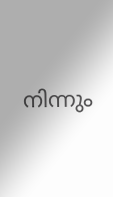നിന്നും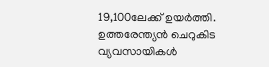19,100ലേക്ക്‌ ഉയർത്തി. ഉത്തരേന്ത്യൻ ചെറുകിട വ്യവസായികൾ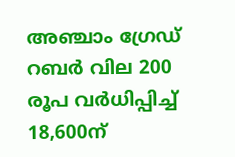അഞ്ചാം ഗ്രേഡ്‌ റബർ വില 200 രൂപ വർധിപ്പിച്ച്‌ 18,600ന്‌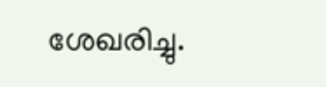ശേഖരിച്ചു.